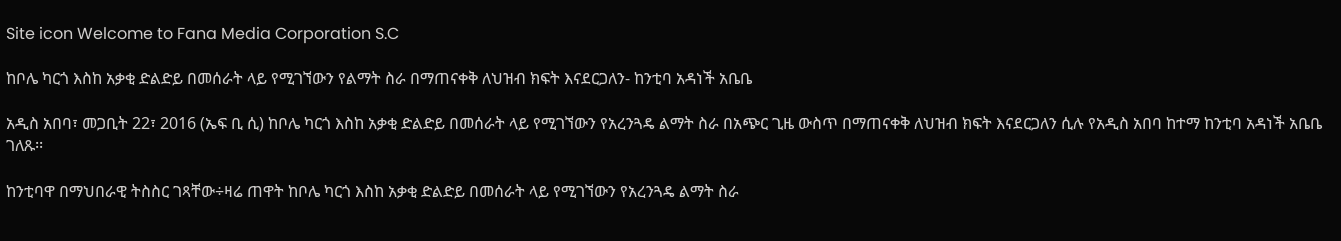Site icon Welcome to Fana Media Corporation S.C

ከቦሌ ካርጎ እስከ አቃቂ ድልድይ በመሰራት ላይ የሚገኘውን የልማት ስራ በማጠናቀቅ ለህዝብ ክፍት እናደርጋለን- ከንቲባ አዳነች አቤቤ

አዲስ አበባ፣ መጋቢት 22፣ 2016 (ኤፍ ቢ ሲ) ከቦሌ ካርጎ እስከ አቃቂ ድልድይ በመሰራት ላይ የሚገኘውን የአረንጓዴ ልማት ስራ በአጭር ጊዜ ውስጥ በማጠናቀቅ ለህዝብ ክፍት እናደርጋለን ሲሉ የአዲስ አበባ ከተማ ከንቲባ አዳነች አቤቤ ገለጹ፡፡

ከንቲባዋ በማህበራዊ ትስስር ገጻቸው÷ዛሬ ጠዋት ከቦሌ ካርጎ እስከ አቃቂ ድልድይ በመሰራት ላይ የሚገኘውን የአረንጓዴ ልማት ስራ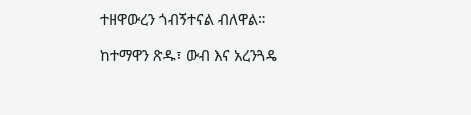ተዘዋውረን ጎብኝተናል ብለዋል።

ከተማዋን ጽዱ፣ ውብ እና አረንጓዴ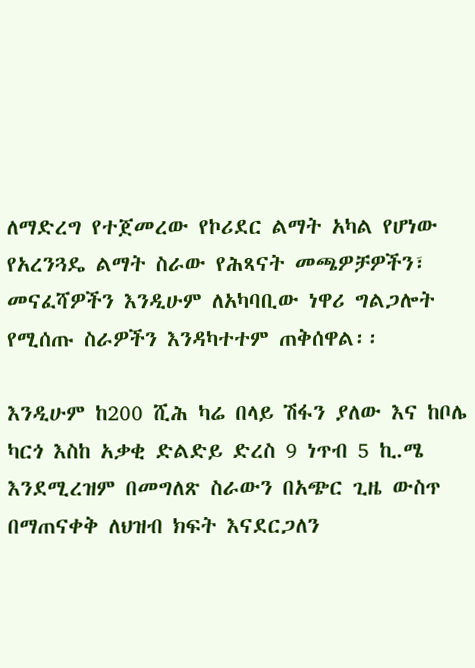ለማድረግ የተጀመረው የኮሪደር ልማት አካል የሆነው የአረንጓዴ ልማት ስራው የሕጻናት መጫዎቻዎችን፣ መናፈሻዎችን እንዲሁም ለአካባቢው ነዋሪ ግልጋሎት የሚሰጡ ስራዎችን እንዳካተተም ጠቅሰዋል፡፡

እንዲሁም ከ200 ሺሕ ካሬ በላይ ሽፋን ያለው እና ከቦሌ ካርጎ እስከ አቃቂ ድልድይ ድረስ 9 ነጥብ 5 ኪ.ሜ እንደሚረዝም በመግለጽ ስራውን በአጭር ጊዜ ውስጥ በማጠናቀቅ ለህዝብ ክፍት እናደርጋለን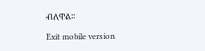ብለዋል፡፡

Exit mobile version